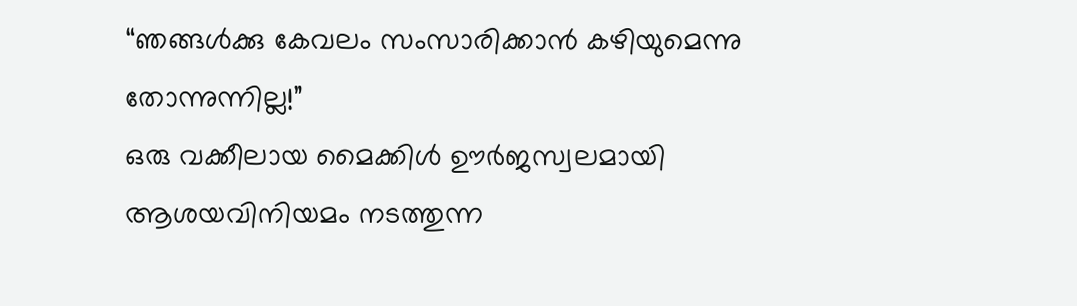“ഞങ്ങൾക്കു കേവലം സംസാരിക്കാൻ കഴിയുമെന്നു തോന്നുന്നില്ല!”
ഒരു വക്കീലായ മൈക്കിൾ ഊർജസ്വലമായി ആശയവിനിയമം നടത്തുന്ന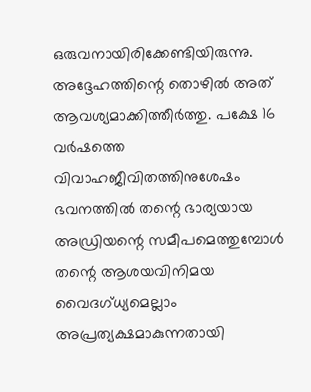ഒരുവനായിരിക്കേണ്ടിയിരുന്നു. അദ്ദേഹത്തിന്റെ തൊഴിൽ അത് ആവശ്യമാക്കിത്തീർത്തു. പക്ഷേ 16 വർഷത്തെ വിവാഹജീവിതത്തിനുശേഷം ഭവനത്തിൽ തന്റെ ഭാര്യയായ അഡ്രിയന്റെ സമീപമെത്തുമ്പോൾ തന്റെ ആശയവിനിമയ വൈദഗ്ധ്യമെല്ലാം അപ്രത്യക്ഷമാകുന്നതായി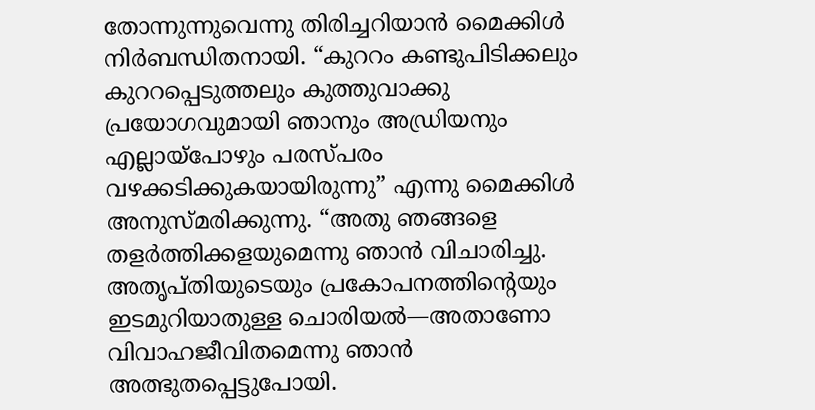തോന്നുന്നുവെന്നു തിരിച്ചറിയാൻ മൈക്കിൾ നിർബന്ധിതനായി. “കുററം കണ്ടുപിടിക്കലും കുററപ്പെടുത്തലും കുത്തുവാക്കു പ്രയോഗവുമായി ഞാനും അഡ്രിയനും എല്ലായ്പോഴും പരസ്പരം വഴക്കടിക്കുകയായിരുന്നു” എന്നു മൈക്കിൾ അനുസ്മരിക്കുന്നു. “അതു ഞങ്ങളെ തളർത്തിക്കളയുമെന്നു ഞാൻ വിചാരിച്ചു. അതൃപ്തിയുടെയും പ്രകോപനത്തിന്റെയും ഇടമുറിയാതുള്ള ചൊരിയൽ—അതാണോ വിവാഹജീവിതമെന്നു ഞാൻ അത്ഭുതപ്പെട്ടുപോയി.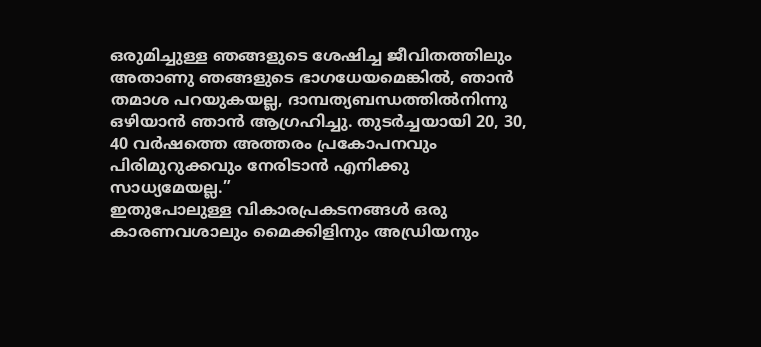ഒരുമിച്ചുള്ള ഞങ്ങളുടെ ശേഷിച്ച ജീവിതത്തിലും അതാണു ഞങ്ങളുടെ ഭാഗധേയമെങ്കിൽ, ഞാൻ തമാശ പറയുകയല്ല, ദാമ്പത്യബന്ധത്തിൽനിന്നു ഒഴിയാൻ ഞാൻ ആഗ്രഹിച്ചു. തുടർച്ചയായി 20, 30, 40 വർഷത്തെ അത്തരം പ്രകോപനവും പിരിമുറുക്കവും നേരിടാൻ എനിക്കു സാധ്യമേയല്ല.”
ഇതുപോലുള്ള വികാരപ്രകടനങ്ങൾ ഒരു കാരണവശാലും മൈക്കിളിനും അഡ്രിയനും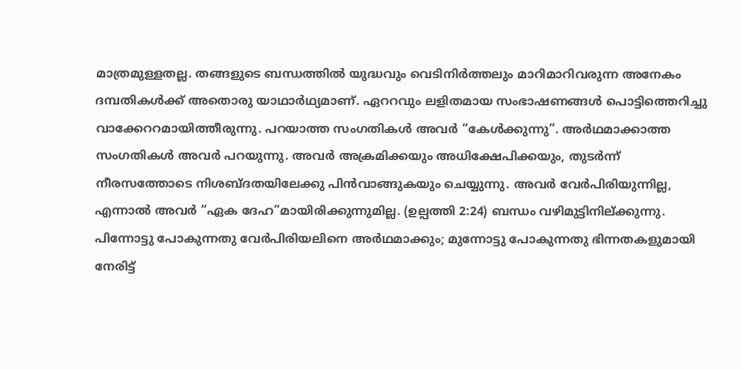മാത്രമുള്ളതല്ല. തങ്ങളുടെ ബന്ധത്തിൽ യുദ്ധവും വെടിനിർത്തലും മാറിമാറിവരുന്ന അനേകം ദമ്പതികൾക്ക് അതൊരു യാഥാർഥ്യമാണ്. ഏററവും ലളിതമായ സംഭാഷണങ്ങൾ പൊട്ടിത്തെറിച്ചു വാക്കേററമായിത്തീരുന്നു. പറയാത്ത സംഗതികൾ അവർ “കേൾക്കുന്നു”. അർഥമാക്കാത്ത സംഗതികൾ അവർ പറയുന്നു. അവർ അക്രമിക്കയും അധിക്ഷേപിക്കയും, തുടർന്ന് നീരസത്തോടെ നിശബ്ദതയിലേക്കു പിൻവാങ്ങുകയും ചെയ്യുന്നു. അവർ വേർപിരിയുന്നില്ല, എന്നാൽ അവർ “ഏക ദേഹ”മായിരിക്കുന്നുമില്ല. (ഉല്പത്തി 2:24) ബന്ധം വഴിമുട്ടിനില്ക്കുന്നു. പിന്നോട്ടു പോകുന്നതു വേർപിരിയലിനെ അർഥമാക്കും; മുന്നോട്ടു പോകുന്നതു ഭിന്നതകളുമായി നേരിട്ട്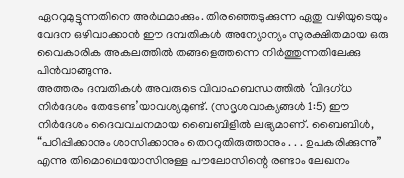ഏററുമുട്ടുന്നതിനെ അർഥമാക്കും. തിരഞ്ഞെടുക്കുന്ന ഏതു വഴിയുടെയും വേദന ഒഴിവാക്കാൻ ഈ ദമ്പതികൾ അന്യോന്യം സുരക്ഷിതമായ ഒരു വൈകാരിക അകലത്തിൽ തങ്ങളെത്തന്നെ നിർത്തുന്നതിലേക്കു പിൻവാങ്ങുന്നു.
അത്തരം ദമ്പതികൾ അവരുടെ വിവാഹബന്ധത്തിൽ ‘വിദഗ്ധ നിർദേശം തേടേണ്ട’യാവശ്യമുണ്ട്. (സദൃശവാക്യങ്ങൾ 1:5) ഈ നിർദേശം ദൈവവചനമായ ബൈബിളിൽ ലഭ്യമാണ്. ബൈബിൾ, “പഠിപ്പിക്കാനും ശാസിക്കാനും തെററുതിരുത്താനും . . . ഉപകരിക്കുന്നു” എന്നു തിമൊഥെയോസിനുള്ള പൗലോസിന്റെ രണ്ടാം ലേഖനം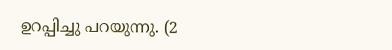ഉറപ്പിച്ചു പറയുന്നു. (2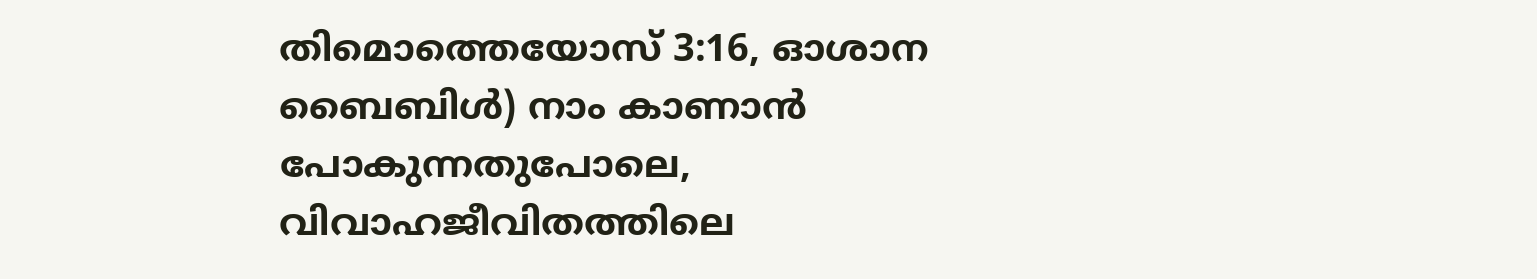തിമൊത്തെയോസ് 3:16, ഓശാന ബൈബിൾ) നാം കാണാൻ പോകുന്നതുപോലെ, വിവാഹജീവിതത്തിലെ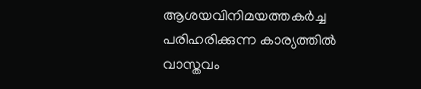ആശയവിനിമയത്തകർച്ച പരിഹരിക്കുന്ന കാര്യത്തിൽ വാസ്തവം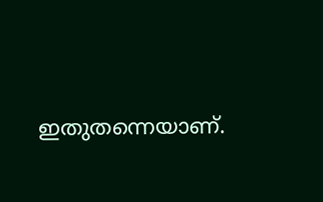ഇതുതന്നെയാണ്.